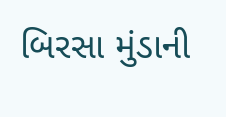બિરસા મુંડાની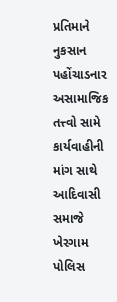પ્રતિમાને નુકસાન પહોંચાડનાર અસામાજિક તત્ત્વો સામે કાર્યવાહીની માંગ સાથે આદિવાસી સમાજે ખેરગામ પોલિસ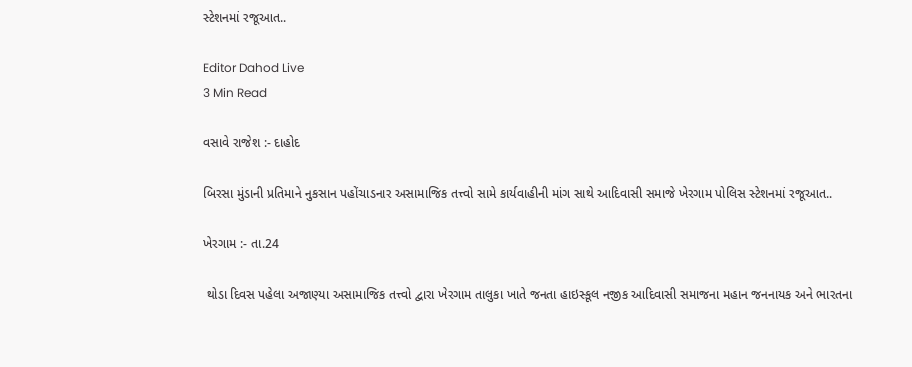સ્ટેશનમાં રજૂઆત..

Editor Dahod Live
3 Min Read

વસાવે રાજેશ :- દાહોદ

બિરસા મુંડાની પ્રતિમાને નુકસાન પહોંચાડનાર અસામાજિક તત્ત્વો સામે કાર્યવાહીની માંગ સાથે આદિવાસી સમાજે ખેરગામ પોલિસ સ્ટેશનમાં રજૂઆત..

ખેરગામ :- તા.24

 થોડા દિવસ પહેલા અજાણ્યા અસામાજિક તત્ત્વો દ્વારા ખેરગામ તાલુકા ખાતે જનતા હાઇસ્કૂલ નજીક આદિવાસી સમાજના મહાન જનનાયક અને ભારતના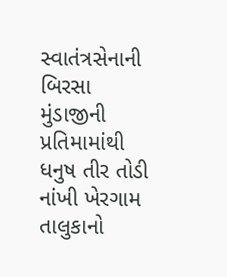સ્વાતંત્રસેનાની બિરસા મુંડાજીની પ્રતિમામાંથી ધનુષ તીર તોડી નાંખી ખેરગામ તાલુકાનો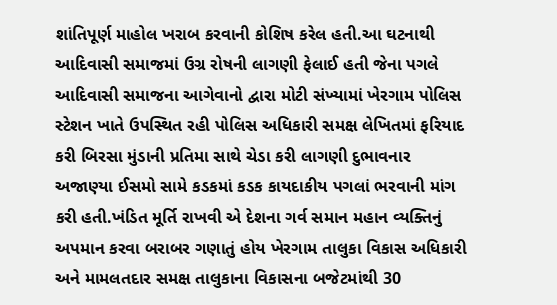શાંતિપૂર્ણ માહોલ ખરાબ કરવાની કોશિષ કરેલ હતી.આ ઘટનાથી આદિવાસી સમાજમાં ઉગ્ર રોષની લાગણી ફેલાઈ હતી જેના પગલે આદિવાસી સમાજના આગેવાનો દ્વારા મોટી સંખ્યામાં ખેરગામ પોલિસ સ્ટેશન ખાતે ઉપસ્થિત રહી પોલિસ અધિકારી સમક્ષ લેખિતમાં ફરિયાદ કરી બિરસા મુંડાની પ્રતિમા સાથે ચેડા કરી લાગણી દુભાવનાર અજાણ્યા ઈસમો સામે કડકમાં કડક કાયદાકીય પગલાં ભરવાની માંગ કરી હતી.ખંડિત મૂર્તિ રાખવી એ દેશના ગર્વ સમાન મહાન વ્યક્તિનું અપમાન કરવા બરાબર ગણાતું હોય ખેરગામ તાલુકા વિકાસ અધિકારી અને મામલતદાર સમક્ષ તાલુકાના વિકાસના બજેટમાંથી 30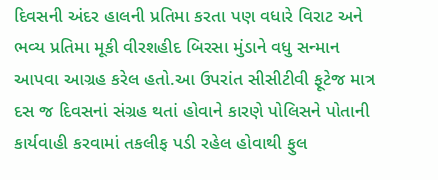દિવસની અંદર હાલની પ્રતિમા કરતા પણ વધારે વિરાટ અને ભવ્ય પ્રતિમા મૂકી વીરશહીદ બિરસા મુંડાને વધુ સન્માન આપવા આગ્રહ કરેલ હતો.આ ઉપરાંત સીસીટીવી ફૂટેજ માત્ર દસ જ દિવસનાં સંગ્રહ થતાં હોવાને કારણે પોલિસને પોતાની કાર્યવાહી કરવામાં તકલીફ પડી રહેલ હોવાથી ફુલ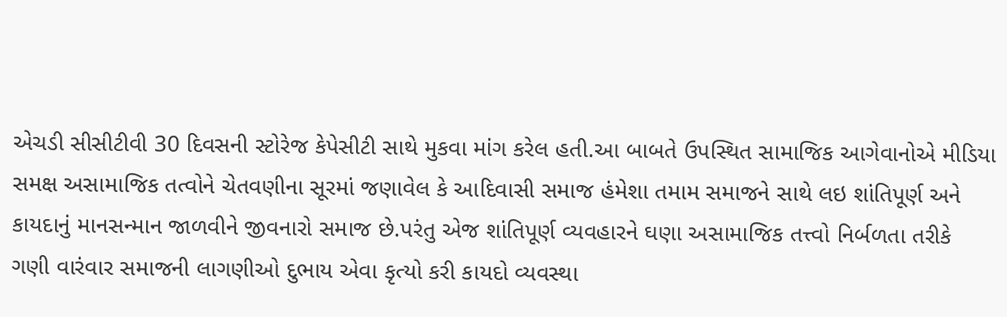એચડી સીસીટીવી 30 દિવસની સ્ટોરેજ કેપેસીટી સાથે મુકવા માંગ કરેલ હતી.આ બાબતે ઉપસ્થિત સામાજિક આગેવાનોએ મીડિયા સમક્ષ અસામાજિક તત્વોને ચેતવણીના સૂરમાં જણાવેલ કે આદિવાસી સમાજ હંમેશા તમામ સમાજને સાથે લઇ શાંતિપૂર્ણ અને કાયદાનું માનસન્માન જાળવીને જીવનારો સમાજ છે.પરંતુ એજ શાંતિપૂર્ણ વ્યવહારને ઘણા અસામાજિક તત્ત્વો નિર્બળતા તરીકે ગણી વારંવાર સમાજની લાગણીઓ દુભાય એવા કૃત્યો કરી કાયદો વ્યવસ્થા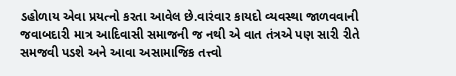ડહોળાય એવા પ્રયત્નો કરતા આવેલ છે.વારંવાર કાયદો વ્યવસ્થા જાળવવાની જવાબદારી માત્ર આદિવાસી સમાજની જ નથી એ વાત તંત્રએ પણ સારી રીતે સમજવી પડશે અને આવા અસામાજિક તત્ત્વો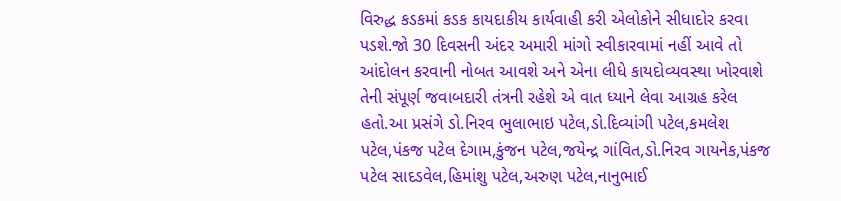વિરુદ્ધ કડકમાં કડક કાયદાકીય કાર્યવાહી કરી એલોકોને સીધાદોર કરવા પડશે.જો 30 દિવસની અંદર અમારી માંગો સ્વીકારવામાં નહીં આવે તો આંદોલન કરવાની નોબત આવશે અને એના લીધે કાયદોવ્યવસ્થા ખોરવાશે તેની સંપૂર્ણ જવાબદારી તંત્રની રહેશે એ વાત ધ્યાને લેવા આગ્રહ કરેલ હતો.આ પ્રસંગે ડો.નિરવ ભુલાભાઇ પટેલ,ડો.દિવ્યાંગી પટેલ,કમલેશ પટેલ,પંકજ પટેલ દેગામ,કુંજન પટેલ,જયેન્દ્ર ગાંવિત,ડો.નિરવ ગાયનેક,પંકજ પટેલ સાદડવેલ,હિમાંશુ પટેલ,અરુણ પટેલ,નાનુભાઈ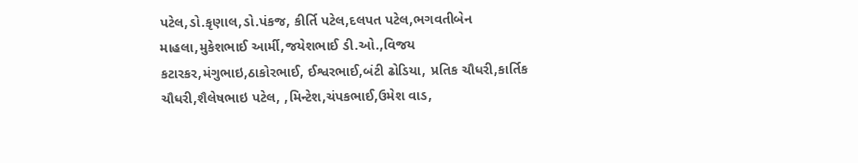પટેલ,ડો.કૃણાલ,ડો.પંકજ, કીર્તિ પટેલ,દલપત પટેલ,ભગવતીબેન માહલા,મુકેશભાઈ આર્મી,જયેશભાઈ ડી.ઓ.,વિજય કટારકર,મંગુભાઇ,ઠાકોરભાઈ, ઈશ્વરભાઈ,બંટી ઢોડિયા, પ્રતિક ચૌધરી,કાર્તિક ચૌધરી,શૈલેષભાઇ પટેલ, ,મિન્ટેશ,ચંપકભાઈ,ઉમેશ વાડ,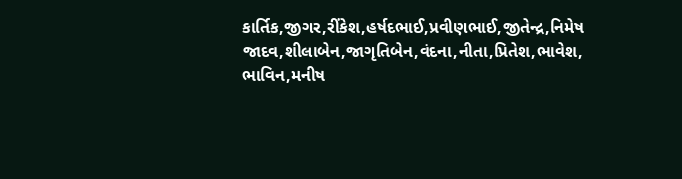કાર્તિક,જીગર,રીંકેશ,હર્ષદભાઈ,પ્રવીણભાઈ,જીતેન્દ્ર,નિમેષ જાદવ,શીલાબેન,જાગૃતિબેન,વંદના,નીતા,પ્રિતેશ,ભાવેશ, ભાવિન,મનીષ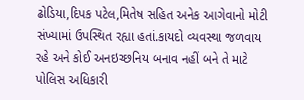ઢોડિયા,દિપક પટેલ,મિતેષ સહિત અનેક આગેવાનો મોટી સંખ્યામાં ઉપસ્થિત રહ્યા હતાં.કાયદો વ્યવસ્થા જળવાય રહે અને કોઈ અનઇચ્છનિય બનાવ નહીં બને તે માટે પોલિસ અધિકારી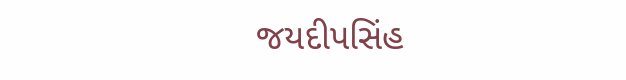જયદીપસિંહ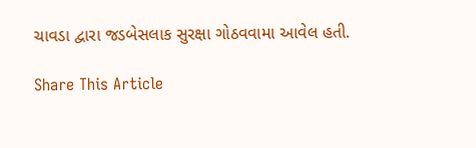ચાવડા દ્વારા જડબેસલાક સુરક્ષા ગોઠવવામા આવેલ હતી.

Share This Article